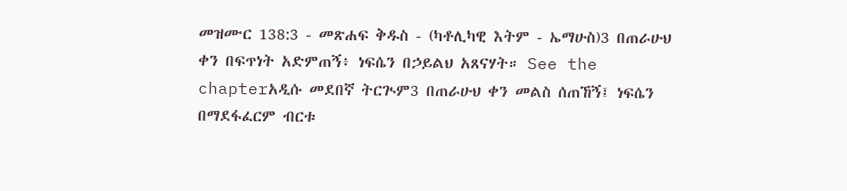መዝሙር 138:3 - መጽሐፍ ቅዱስ - (ካቶሊካዊ እትም - ኤማሁስ)3 በጠራሁህ ቀን በፍጥነት አድምጠኝ፥ ነፍሴን በኃይልህ አጸናሃት። See the chapterአዲሱ መደበኛ ትርጒም3 በጠራሁህ ቀን መልስ ሰጠኸኝ፤ ነፍሴን በማደፋፈርም ብርቱ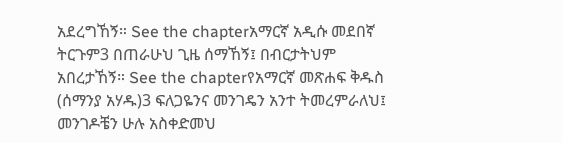አደረግኸኝ። See the chapterአማርኛ አዲሱ መደበኛ ትርጉም3 በጠራሁህ ጊዜ ሰማኸኝ፤ በብርታትህም አበረታኸኝ። See the chapterየአማርኛ መጽሐፍ ቅዱስ (ሰማንያ አሃዱ)3 ፍለጋዬንና መንገዴን አንተ ትመረምራለህ፤ መንገዶቼን ሁሉ አስቀድመህ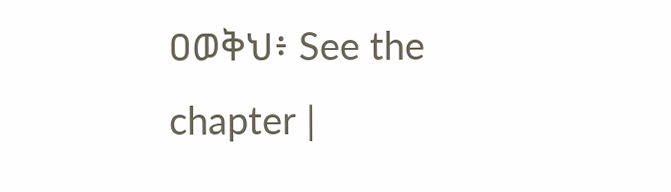ዐወቅህ፥ See the chapter |